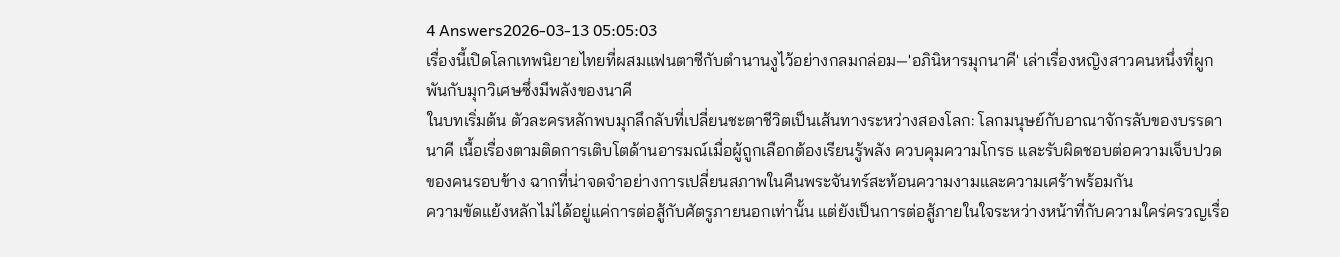4 Answers2026-03-13 05:05:03
เรื่องนี้เปิดโลกเทพนิยายไทยที่ผสมแฟนตาซีกับตำนานงูไว้อย่างกลมกล่อม—'อภินิหารมุกนาคี' เล่าเรื่องหญิงสาวคนหนึ่งที่ผูกพันกับมุกวิเศษซึ่งมีพลังของนาคี
ในบทเริ่มต้น ตัวละครหลักพบมุกลึกลับที่เปลี่ยนชะตาชีวิตเป็นเส้นทางระหว่างสองโลก: โลกมนุษย์กับอาณาจักรลับของบรรดานาคี เนื้อเรื่องตามติดการเติบโตด้านอารมณ์เมื่อผู้ถูกเลือกต้องเรียนรู้พลัง ควบคุมความโกรธ และรับผิดชอบต่อความเจ็บปวดของคนรอบข้าง ฉากที่น่าจดจำอย่างการเปลี่ยนสภาพในคืนพระจันทร์สะท้อนความงามและความเศร้าพร้อมกัน
ความขัดแย้งหลักไม่ได้อยู่แค่การต่อสู้กับศัตรูภายนอกเท่านั้น แต่ยังเป็นการต่อสู้ภายในใจระหว่างหน้าที่กับความใคร่ครวญเรื่อ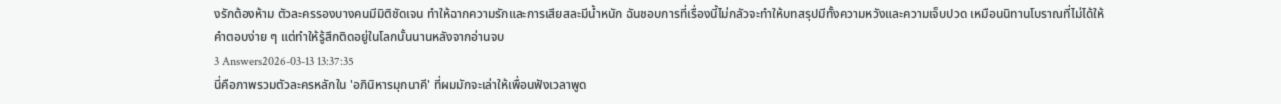งรักต้องห้าม ตัวละครรองบางคนมีมิติชัดเจน ทำให้ฉากความรักและการเสียสละมีน้ำหนัก ฉันชอบการที่เรื่องนี้ไม่กลัวจะทำให้บทสรุปมีทั้งความหวังและความเจ็บปวด เหมือนนิทานโบราณที่ไม่ได้ให้คำตอบง่าย ๆ แต่ทำให้รู้สึกติดอยู่ในโลกนั้นนานหลังจากอ่านจบ
3 Answers2026-03-13 13:37:35
นี่คือภาพรวมตัวละครหลักใน 'อภินิหารมุกนาคี' ที่ผมมักจะเล่าให้เพื่อนฟังเวลาพูด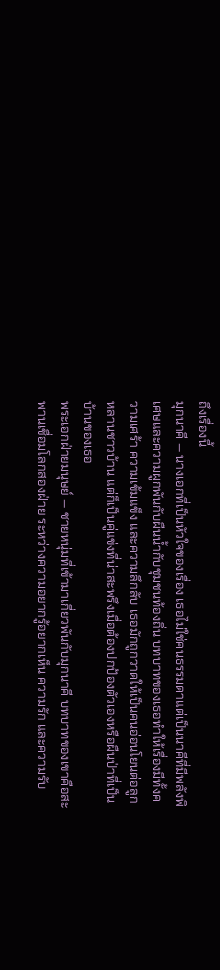ถึงเรื่องนี้
มุกนาคี — นางเอกที่เป็นหัวใจของเรื่อง เธอไม่ใช่คนธรรมดาแต่เป็นนาคีที่มีพลังพิเศษและความผูกพันกับผืนน้ำกับชุมชนท้องถิ่น บทบาทของเธอทำให้เรื่องมีทั้งความเศร้า ความเข้มแข็ง และความลึกลับ เธอมักถูกวาดให้เป็นคนอ่อนโยนต่อลูกหลานชาวบ้าน แต่ก็เป็นคู่แข่งที่น่าสะพรึงเมื่อต้องปกป้องตัวเองหรือผืนป่าที่เป็นบ้านของเธอ
พระเอกฝ่ายมนุษย์ — ชายหนุ่มที่เข้ามาเกี่ยวพันกับมุกนาคี บทบาทของเขาคือสะพานเชื่อมโลกสองฝ่าย ระหว่างความอยากรู้อยากเห็น ความรัก และความรับ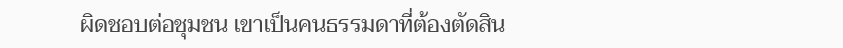ผิดชอบต่อชุมชน เขาเป็นคนธรรมดาที่ต้องตัดสิน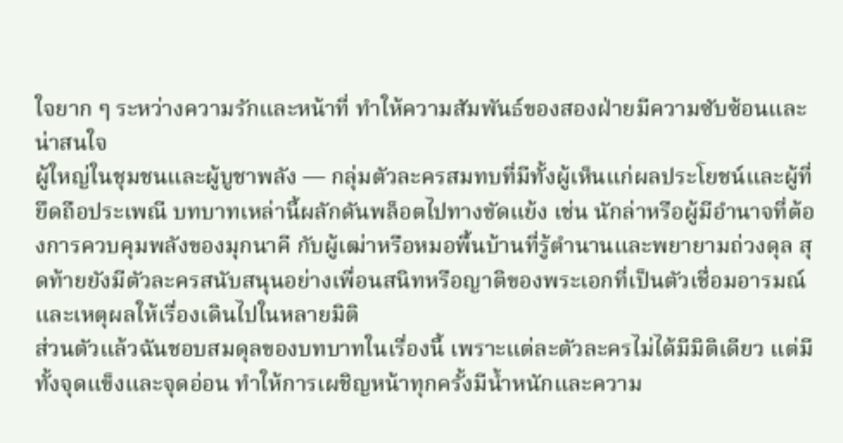ใจยาก ๆ ระหว่างความรักและหน้าที่ ทำให้ความสัมพันธ์ของสองฝ่ายมีความซับซ้อนและน่าสนใจ
ผู้ใหญ่ในชุมชนและผู้บูชาพลัง — กลุ่มตัวละครสมทบที่มีทั้งผู้เห็นแก่ผลประโยชน์และผู้ที่ยึดถือประเพณี บทบาทเหล่านี้ผลักดันพล็อตไปทางขัดแย้ง เช่น นักล่าหรือผู้มีอำนาจที่ต้องการควบคุมพลังของมุกนาคี กับผู้เฒ่าหรือหมอพื้นบ้านที่รู้ตำนานและพยายามถ่วงดุล สุดท้ายยังมีตัวละครสนับสนุนอย่างเพื่อนสนิทหรือญาติของพระเอกที่เป็นตัวเชื่อมอารมณ์และเหตุผลให้เรื่องเดินไปในหลายมิติ
ส่วนตัวแล้วฉันชอบสมดุลของบทบาทในเรื่องนี้ เพราะแต่ละตัวละครไม่ได้มีมิติเดียว แต่มีทั้งจุดแข็งและจุดอ่อน ทำให้การเผชิญหน้าทุกครั้งมีน้ำหนักและความ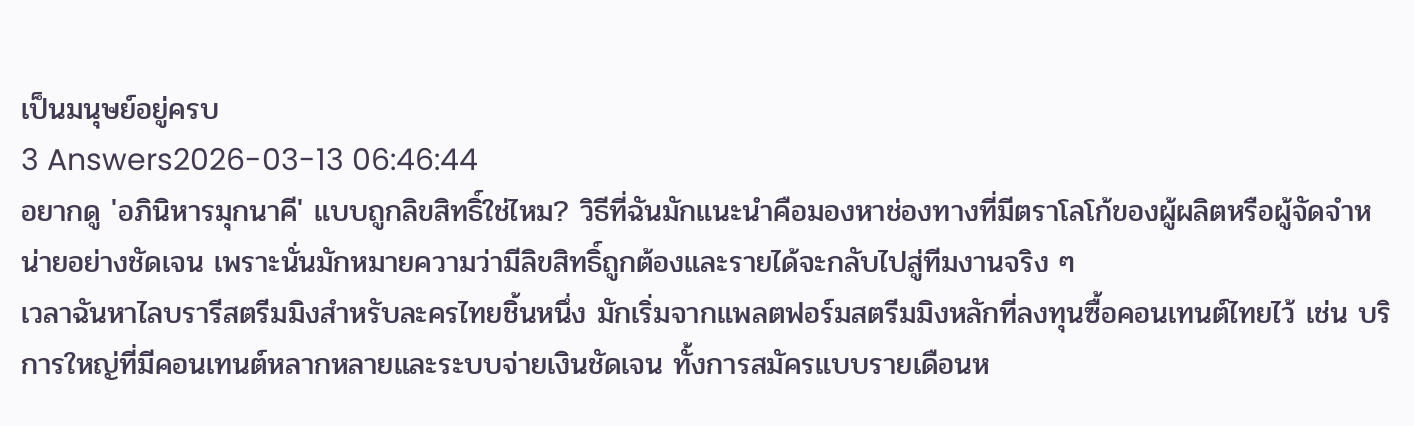เป็นมนุษย์อยู่ครบ
3 Answers2026-03-13 06:46:44
อยากดู 'อภินิหารมุกนาคี' แบบถูกลิขสิทธิ์ใช่ไหม? วิธีที่ฉันมักแนะนำคือมองหาช่องทางที่มีตราโลโก้ของผู้ผลิตหรือผู้จัดจำหน่ายอย่างชัดเจน เพราะนั่นมักหมายความว่ามีลิขสิทธิ์ถูกต้องและรายได้จะกลับไปสู่ทีมงานจริง ๆ
เวลาฉันหาไลบรารีสตรีมมิงสำหรับละครไทยชิ้นหนึ่ง มักเริ่มจากแพลตฟอร์มสตรีมมิงหลักที่ลงทุนซื้อคอนเทนต์ไทยไว้ เช่น บริการใหญ่ที่มีคอนเทนต์หลากหลายและระบบจ่ายเงินชัดเจน ทั้งการสมัครแบบรายเดือนห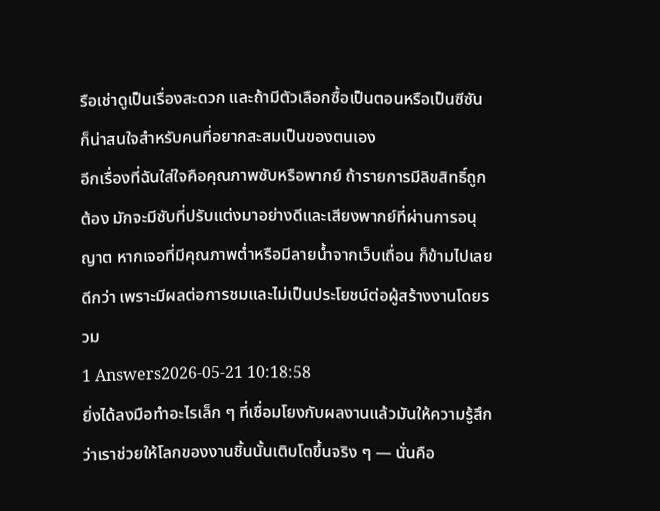รือเช่าดูเป็นเรื่องสะดวก และถ้ามีตัวเลือกซื้อเป็นตอนหรือเป็นซีซันก็น่าสนใจสำหรับคนที่อยากสะสมเป็นของตนเอง
อีกเรื่องที่ฉันใส่ใจคือคุณภาพซับหรือพากย์ ถ้ารายการมีลิขสิทธิ์ถูกต้อง มักจะมีซับที่ปรับแต่งมาอย่างดีและเสียงพากย์ที่ผ่านการอนุญาต หากเจอที่มีคุณภาพต่ำหรือมีลายน้ำจากเว็บเถื่อน ก็ข้ามไปเลยดีกว่า เพราะมีผลต่อการชมและไม่เป็นประโยชน์ต่อผู้สร้างงานโดยรวม
1 Answers2026-05-21 10:18:58
ยิ่งได้ลงมือทำอะไรเล็ก ๆ ที่เชื่อมโยงกับผลงานแล้วมันให้ความรู้สึกว่าเราช่วยให้โลกของงานชิ้นนั้นเติบโตขึ้นจริง ๆ — นั่นคือ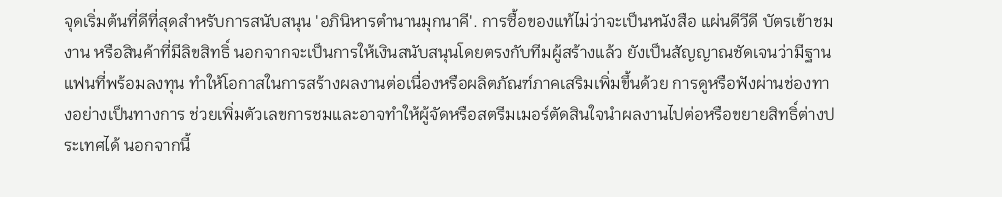จุดเริ่มต้นที่ดีที่สุดสำหรับการสนับสนุน 'อภินิหารตำนานมุกนาคี'. การซื้อของแท้ไม่ว่าจะเป็นหนังสือ แผ่นดีวีดี บัตรเข้าชมงาน หรือสินค้าที่มีลิขสิทธิ์ นอกจากจะเป็นการให้เงินสนับสนุนโดยตรงกับทีมผู้สร้างแล้ว ยังเป็นสัญญาณชัดเจนว่ามีฐานแฟนที่พร้อมลงทุน ทำให้โอกาสในการสร้างผลงานต่อเนื่องหรือผลิตภัณฑ์ภาคเสริมเพิ่มขึ้นด้วย การดูหรือฟังผ่านช่องทางอย่างเป็นทางการ ช่วยเพิ่มตัวเลขการชมและอาจทำให้ผู้จัดหรือสตรีมเมอร์ตัดสินใจนำผลงานไปต่อหรือขยายสิทธิ์ต่างประเทศได้ นอกจากนี้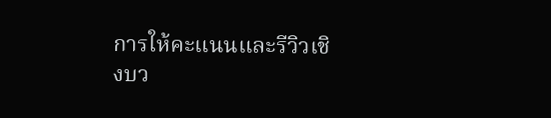การให้คะแนนและรีวิวเชิงบว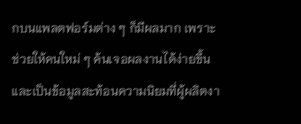กบนแพลตฟอร์มต่าง ๆ ก็มีผลมาก เพราะช่วยให้คนใหม่ ๆ ค้นเจอผลงานได้ง่ายขึ้นและเป็นข้อมูลสะท้อนความนิยมที่ผู้ผลิตงา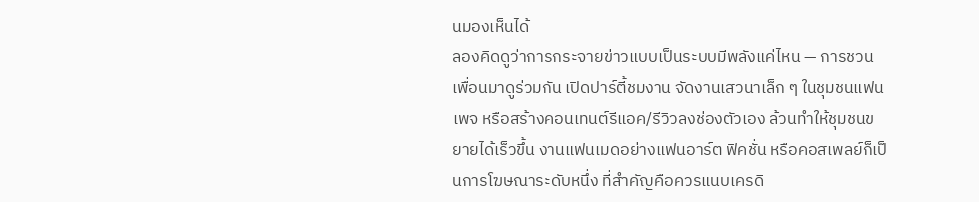นมองเห็นได้
ลองคิดดูว่าการกระจายข่าวแบบเป็นระบบมีพลังแค่ไหน — การชวนเพื่อนมาดูร่วมกัน เปิดปาร์ตี้ชมงาน จัดงานเสวนาเล็ก ๆ ในชุมชนแฟนเพจ หรือสร้างคอนเทนต์รีแอค/รีวิวลงช่องตัวเอง ล้วนทำให้ชุมชนขยายได้เร็วขึ้น งานแฟนเมดอย่างแฟนอาร์ต ฟิคชั่น หรือคอสเพลย์ก็เป็นการโฆษณาระดับหนึ่ง ที่สำคัญคือควรแนบเครดิ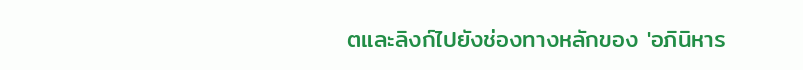ตและลิงก์ไปยังช่องทางหลักของ 'อภินิหาร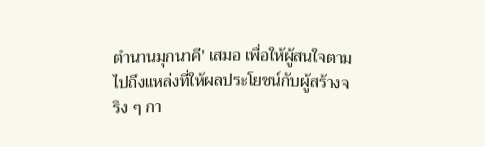ตำนานมุกนาคี' เสมอ เพื่อให้ผู้สนใจตามไปถึงแหล่งที่ให้ผลประโยชน์กับผู้สร้างจริง ๆ กา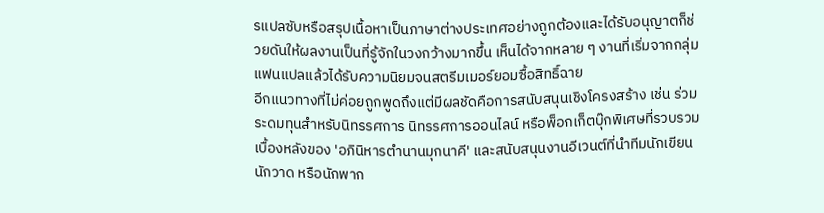รแปลซับหรือสรุปเนื้อหาเป็นภาษาต่างประเทศอย่างถูกต้องและได้รับอนุญาตก็ช่วยดันให้ผลงานเป็นที่รู้จักในวงกว้างมากขึ้น เห็นได้จากหลาย ๆ งานที่เริ่มจากกลุ่มแฟนแปลแล้วได้รับความนิยมจนสตรีมเมอร์ยอมซื้อสิทธิ์ฉาย
อีกแนวทางที่ไม่ค่อยถูกพูดถึงแต่มีผลชัดคือการสนับสนุนเชิงโครงสร้าง เช่น ร่วมระดมทุนสำหรับนิทรรศการ นิทรรศการออนไลน์ หรือพ็อกเก็ตบุ๊กพิเศษที่รวบรวมเบื้องหลังของ 'อภินิหารตำนานมุกนาคี' และสนับสนุนงานอีเวนต์ที่นำทีมนักเขียน นักวาด หรือนักพาก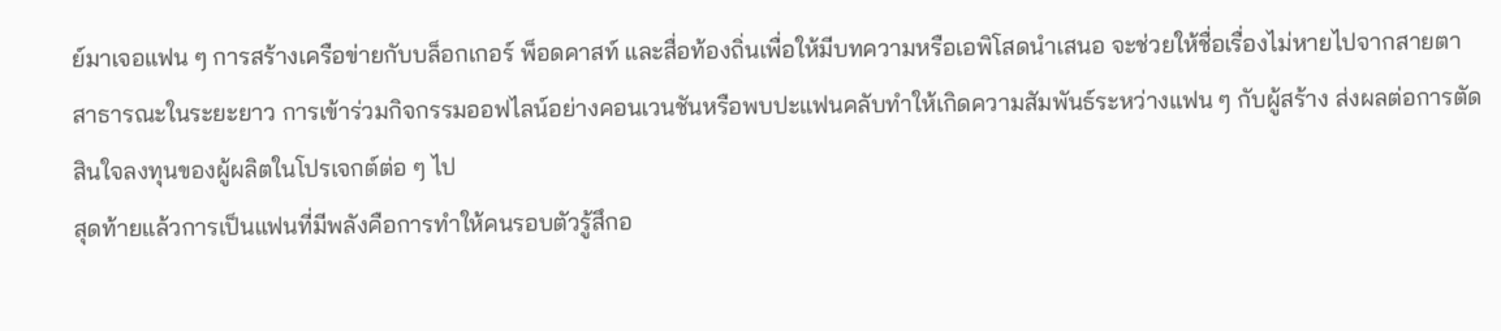ย์มาเจอแฟน ๆ การสร้างเครือข่ายกับบล็อกเกอร์ พ็อดคาสท์ และสื่อท้องถิ่นเพื่อให้มีบทความหรือเอพิโสดนำเสนอ จะช่วยให้ชื่อเรื่องไม่หายไปจากสายตาสาธารณะในระยะยาว การเข้าร่วมกิจกรรมออฟไลน์อย่างคอนเวนชันหรือพบปะแฟนคลับทำให้เกิดความสัมพันธ์ระหว่างแฟน ๆ กับผู้สร้าง ส่งผลต่อการตัดสินใจลงทุนของผู้ผลิตในโปรเจกต์ต่อ ๆ ไป
สุดท้ายแล้วการเป็นแฟนที่มีพลังคือการทำให้คนรอบตัวรู้สึกอ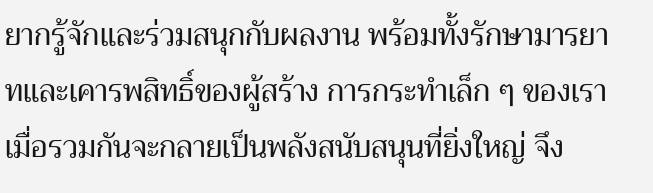ยากรู้จักและร่วมสนุกกับผลงาน พร้อมทั้งรักษามารยาทและเคารพสิทธิ์ของผู้สร้าง การกระทำเล็ก ๆ ของเราเมื่อรวมกันจะกลายเป็นพลังสนับสนุนที่ยิ่งใหญ่ จึง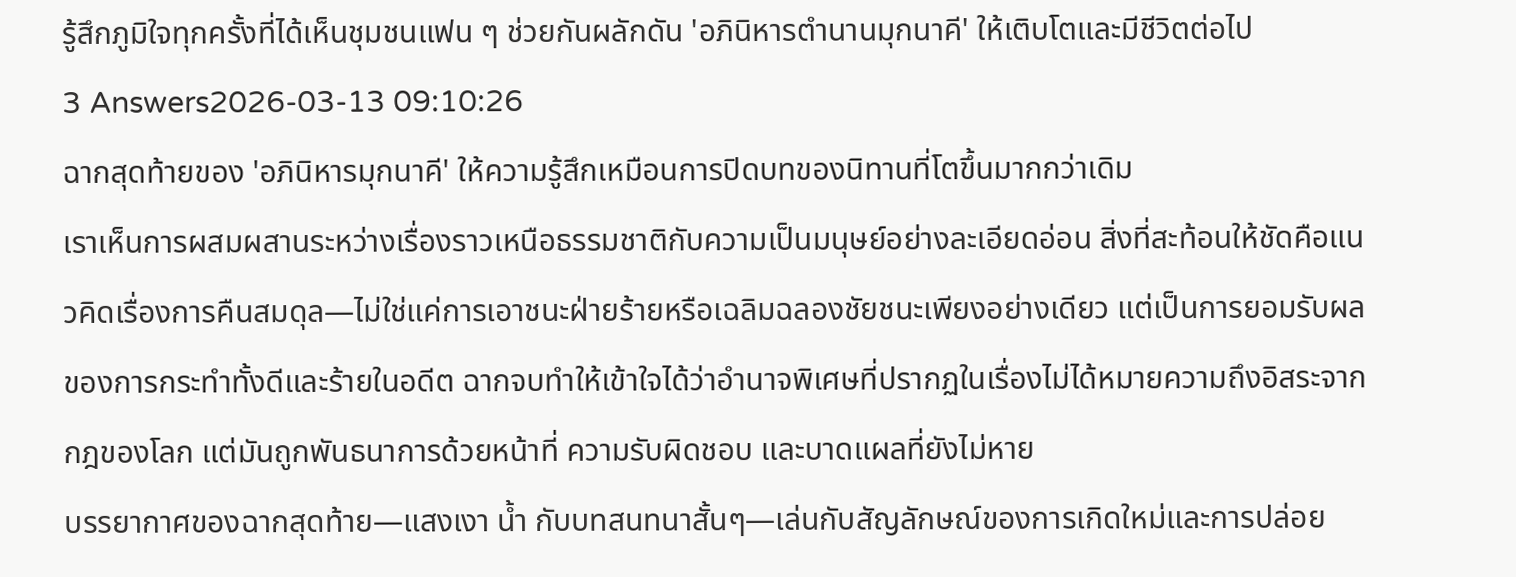รู้สึกภูมิใจทุกครั้งที่ได้เห็นชุมชนแฟน ๆ ช่วยกันผลักดัน 'อภินิหารตำนานมุกนาคี' ให้เติบโตและมีชีวิตต่อไป
3 Answers2026-03-13 09:10:26
ฉากสุดท้ายของ 'อภินิหารมุกนาคี' ให้ความรู้สึกเหมือนการปิดบทของนิทานที่โตขึ้นมากกว่าเดิม
เราเห็นการผสมผสานระหว่างเรื่องราวเหนือธรรมชาติกับความเป็นมนุษย์อย่างละเอียดอ่อน สิ่งที่สะท้อนให้ชัดคือแนวคิดเรื่องการคืนสมดุล—ไม่ใช่แค่การเอาชนะฝ่ายร้ายหรือเฉลิมฉลองชัยชนะเพียงอย่างเดียว แต่เป็นการยอมรับผลของการกระทำทั้งดีและร้ายในอดีต ฉากจบทำให้เข้าใจได้ว่าอำนาจพิเศษที่ปรากฏในเรื่องไม่ได้หมายความถึงอิสระจากกฎของโลก แต่มันถูกพันธนาการด้วยหน้าที่ ความรับผิดชอบ และบาดแผลที่ยังไม่หาย
บรรยากาศของฉากสุดท้าย—แสงเงา น้ำ กับบทสนทนาสั้นๆ—เล่นกับสัญลักษณ์ของการเกิดใหม่และการปล่อย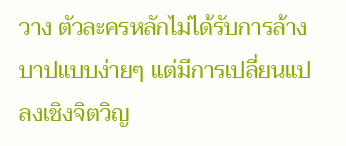วาง ตัวละครหลักไม่ได้รับการล้างบาปแบบง่ายๆ แต่มีการเปลี่ยนแปลงเชิงจิตวิญ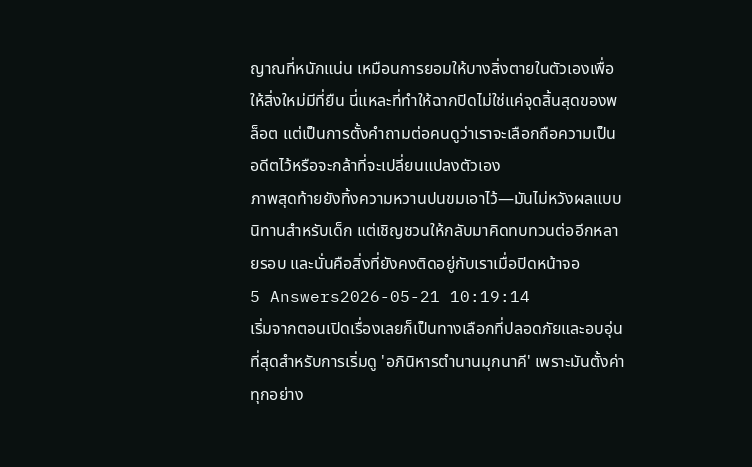ญาณที่หนักแน่น เหมือนการยอมให้บางสิ่งตายในตัวเองเพื่อให้สิ่งใหม่มีที่ยืน นี่แหละที่ทำให้ฉากปิดไม่ใช่แค่จุดสิ้นสุดของพล็อต แต่เป็นการตั้งคำถามต่อคนดูว่าเราจะเลือกถือความเป็นอดีตไว้หรือจะกล้าที่จะเปลี่ยนแปลงตัวเอง
ภาพสุดท้ายยังทิ้งความหวานปนขมเอาไว้—มันไม่หวังผลแบบนิทานสำหรับเด็ก แต่เชิญชวนให้กลับมาคิดทบทวนต่ออีกหลายรอบ และนั่นคือสิ่งที่ยังคงติดอยู่กับเราเมื่อปิดหน้าจอ
5 Answers2026-05-21 10:19:14
เริ่มจากตอนเปิดเรื่องเลยก็เป็นทางเลือกที่ปลอดภัยและอบอุ่นที่สุดสำหรับการเริ่มดู 'อภินิหารตำนานมุกนาคี' เพราะมันตั้งค่าทุกอย่าง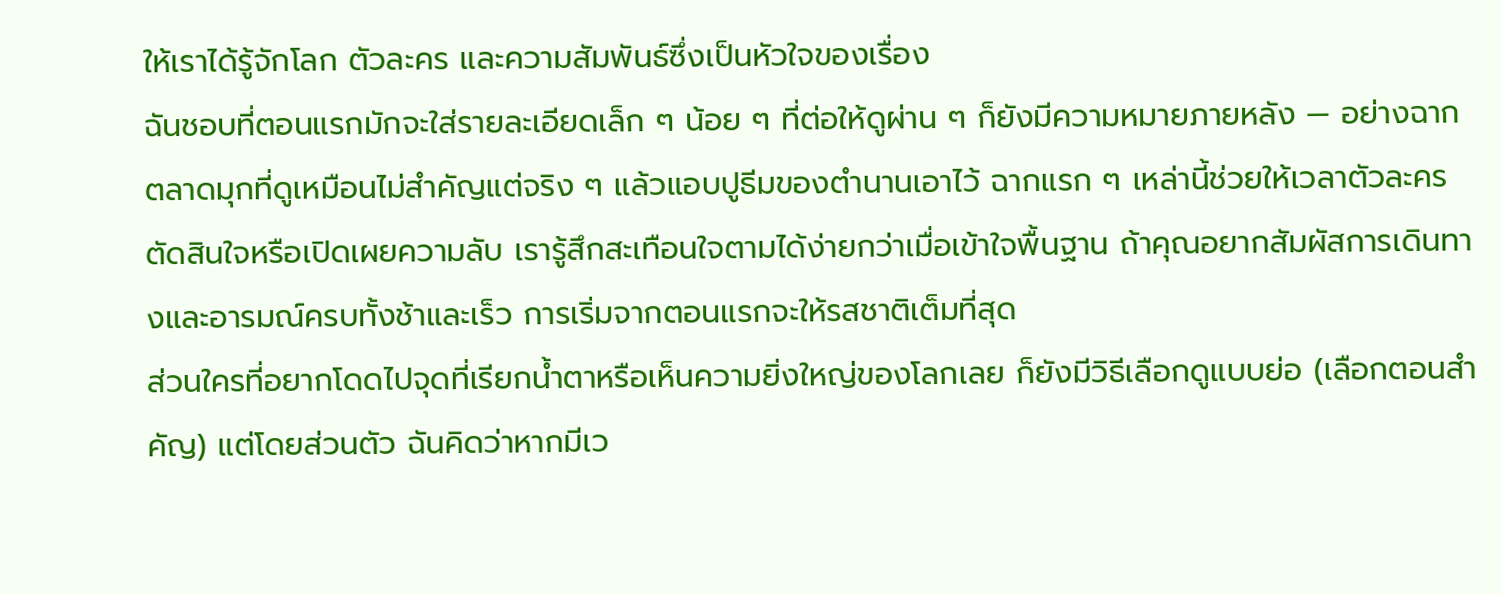ให้เราได้รู้จักโลก ตัวละคร และความสัมพันธ์ซึ่งเป็นหัวใจของเรื่อง
ฉันชอบที่ตอนแรกมักจะใส่รายละเอียดเล็ก ๆ น้อย ๆ ที่ต่อให้ดูผ่าน ๆ ก็ยังมีความหมายภายหลัง — อย่างฉากตลาดมุกที่ดูเหมือนไม่สำคัญแต่จริง ๆ แล้วแอบปูธีมของตำนานเอาไว้ ฉากแรก ๆ เหล่านี้ช่วยให้เวลาตัวละครตัดสินใจหรือเปิดเผยความลับ เรารู้สึกสะเทือนใจตามได้ง่ายกว่าเมื่อเข้าใจพื้นฐาน ถ้าคุณอยากสัมผัสการเดินทางและอารมณ์ครบทั้งช้าและเร็ว การเริ่มจากตอนแรกจะให้รสชาติเต็มที่สุด
ส่วนใครที่อยากโดดไปจุดที่เรียกน้ำตาหรือเห็นความยิ่งใหญ่ของโลกเลย ก็ยังมีวิธีเลือกดูแบบย่อ (เลือกตอนสำคัญ) แต่โดยส่วนตัว ฉันคิดว่าหากมีเว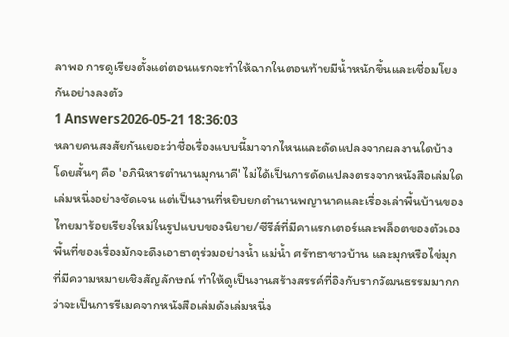ลาพอ การดูเรียงตั้งแต่ตอนแรกจะทำให้ฉากในตอนท้ายมีน้ำหนักขึ้นและเชื่อมโยงกันอย่างลงตัว
1 Answers2026-05-21 18:36:03
หลายคนสงสัยกันเยอะว่าชื่อเรื่องแบบนี้มาจากไหนและดัดแปลงจากผลงานใดบ้าง โดยสั้นๆ คือ 'อภินิหารตำนานมุกนาคี' ไม่ได้เป็นการดัดแปลงตรงจากหนังสือเล่มใดเล่มหนึ่งอย่างชัดเจน แต่เป็นงานที่หยิบยกตำนานพญานาคและเรื่องเล่าพื้นบ้านของไทยมาร้อยเรียงใหม่ในรูปแบบของนิยาย/ซีรีส์ที่มีคาแรกเตอร์และพล็อตของตัวเอง พื้นที่ของเรื่องมักจะดึงเอาธาตุร่วมอย่างน้ำ แม่น้ำ ศรัทธาชาวบ้าน และมุกหรือไข่มุกที่มีความหมายเชิงสัญลักษณ์ ทำให้ดูเป็นงานสร้างสรรค์ที่อิงกับรากวัฒนธรรมมากกว่าจะเป็นการรีเมคจากหนังสือเล่มดังเล่มหนึ่ง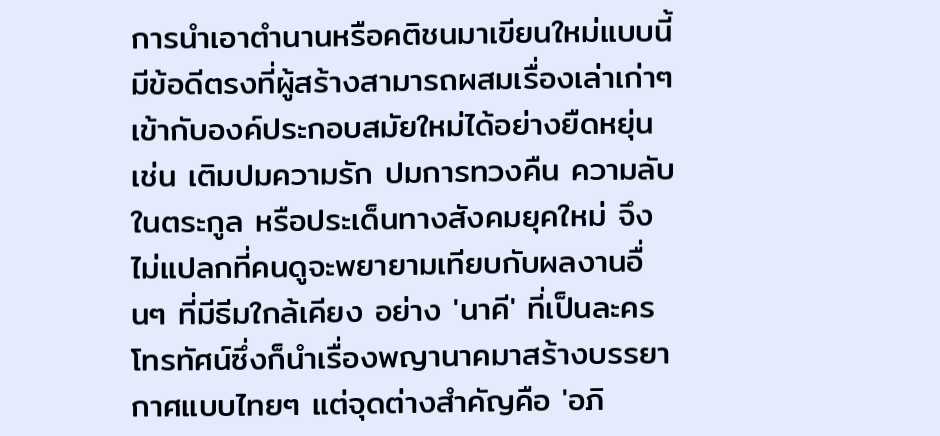การนำเอาตำนานหรือคติชนมาเขียนใหม่แบบนี้มีข้อดีตรงที่ผู้สร้างสามารถผสมเรื่องเล่าเก่าๆ เข้ากับองค์ประกอบสมัยใหม่ได้อย่างยืดหยุ่น เช่น เติมปมความรัก ปมการทวงคืน ความลับในตระกูล หรือประเด็นทางสังคมยุคใหม่ จึงไม่แปลกที่คนดูจะพยายามเทียบกับผลงานอื่นๆ ที่มีธีมใกล้เคียง อย่าง 'นาคี' ที่เป็นละครโทรทัศน์ซึ่งก็นำเรื่องพญานาคมาสร้างบรรยากาศแบบไทยๆ แต่จุดต่างสำคัญคือ 'อภิ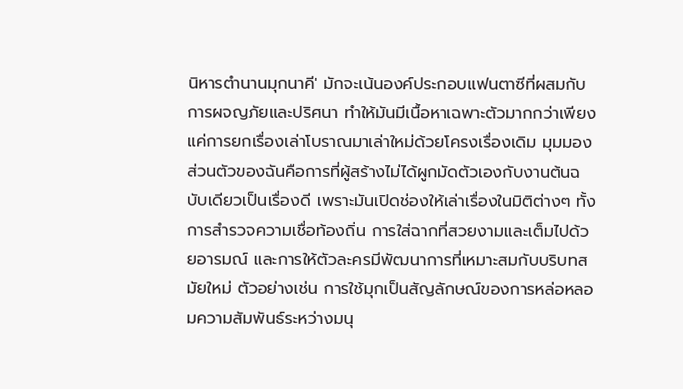นิหารตำนานมุกนาคี' มักจะเน้นองค์ประกอบแฟนตาซีที่ผสมกับการผจญภัยและปริศนา ทำให้มันมีเนื้อหาเฉพาะตัวมากกว่าเพียงแค่การยกเรื่องเล่าโบราณมาเล่าใหม่ด้วยโครงเรื่องเดิม มุมมองส่วนตัวของฉันคือการที่ผู้สร้างไม่ได้ผูกมัดตัวเองกับงานต้นฉบับเดียวเป็นเรื่องดี เพราะมันเปิดช่องให้เล่าเรื่องในมิติต่างๆ ทั้งการสำรวจความเชื่อท้องถิ่น การใส่ฉากที่สวยงามและเต็มไปด้วยอารมณ์ และการให้ตัวละครมีพัฒนาการที่เหมาะสมกับบริบทสมัยใหม่ ตัวอย่างเช่น การใช้มุกเป็นสัญลักษณ์ของการหล่อหลอมความสัมพันธ์ระหว่างมนุ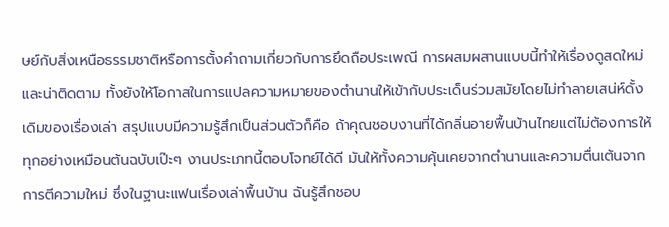ษย์กับสิ่งเหนือธรรมชาติหรือการตั้งคำถามเกี่ยวกับการยึดถือประเพณี การผสมผสานแบบนี้ทำให้เรื่องดูสดใหม่และน่าติดตาม ทั้งยังให้โอกาสในการแปลความหมายของตำนานให้เข้ากับประเด็นร่วมสมัยโดยไม่ทำลายเสน่ห์ดั้งเดิมของเรื่องเล่า สรุปแบบมีความรู้สึกเป็นส่วนตัวก็คือ ถ้าคุณชอบงานที่ได้กลิ่นอายพื้นบ้านไทยแต่ไม่ต้องการให้ทุกอย่างเหมือนต้นฉบับเป๊ะๆ งานประเภทนี้ตอบโจทย์ได้ดี มันให้ทั้งความคุ้นเคยจากตำนานและความตื่นเต้นจากการตีความใหม่ ซึ่งในฐานะแฟนเรื่องเล่าพื้นบ้าน ฉันรู้สึกชอบ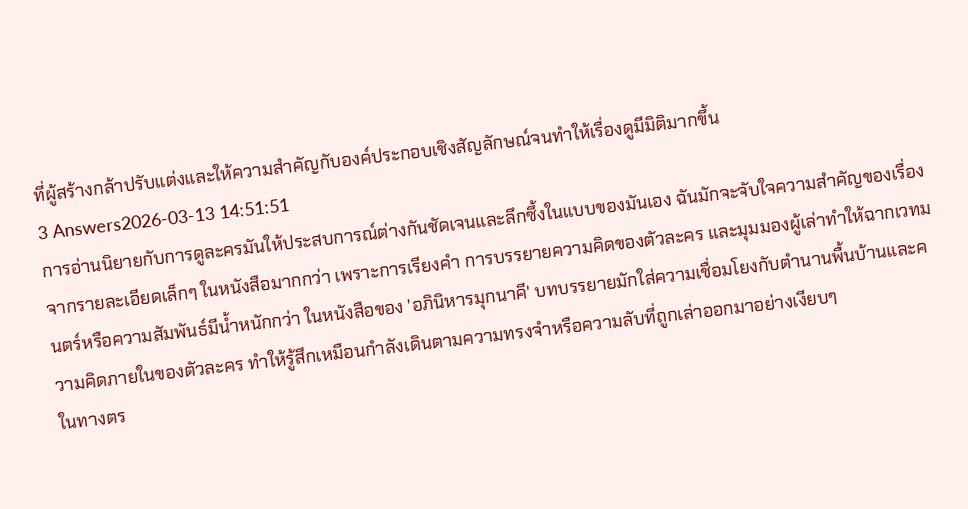ที่ผู้สร้างกล้าปรับแต่งและให้ความสำคัญกับองค์ประกอบเชิงสัญลักษณ์จนทำให้เรื่องดูมีมิติมากขึ้น
3 Answers2026-03-13 14:51:51
การอ่านนิยายกับการดูละครมันให้ประสบการณ์ต่างกันชัดเจนและลึกซึ้งในแบบของมันเอง ฉันมักจะจับใจความสำคัญของเรื่องจากรายละเอียดเล็กๆ ในหนังสือมากกว่า เพราะการเรียงคำ การบรรยายความคิดของตัวละคร และมุมมองผู้เล่าทำให้ฉากเวทมนตร์หรือความสัมพันธ์มีน้ำหนักกว่า ในหนังสือของ 'อภินิหารมุกนาคี' บทบรรยายมักใส่ความเชื่อมโยงกับตำนานพื้นบ้านและความคิดภายในของตัวละคร ทำให้รู้สึกเหมือนกำลังเดินตามความทรงจำหรือความลับที่ถูกเล่าออกมาอย่างเงียบๆ
ในทางตร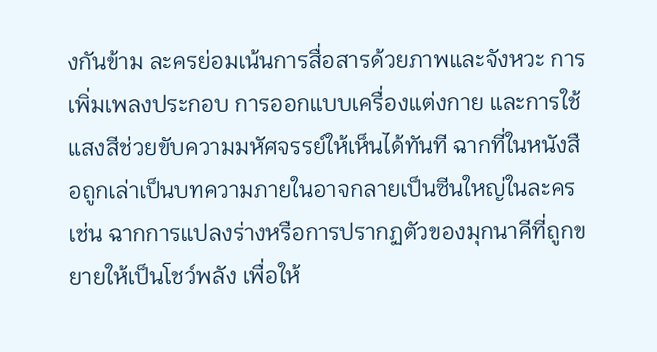งกันข้าม ละครย่อมเน้นการสื่อสารด้วยภาพและจังหวะ การเพิ่มเพลงประกอบ การออกแบบเครื่องแต่งกาย และการใช้แสงสีช่วยขับความมหัศจรรย์ให้เห็นได้ทันที ฉากที่ในหนังสือถูกเล่าเป็นบทความภายในอาจกลายเป็นซีนใหญ่ในละคร เช่น ฉากการแปลงร่างหรือการปรากฏตัวของมุกนาคีที่ถูกขยายให้เป็นโชว์พลัง เพื่อให้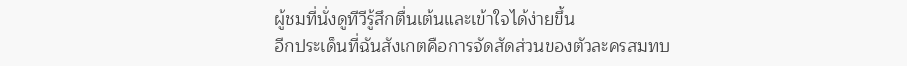ผู้ชมที่นั่งดูทีวีรู้สึกตื่นเต้นและเข้าใจได้ง่ายขึ้น
อีกประเด็นที่ฉันสังเกตคือการจัดสัดส่วนของตัวละครสมทบ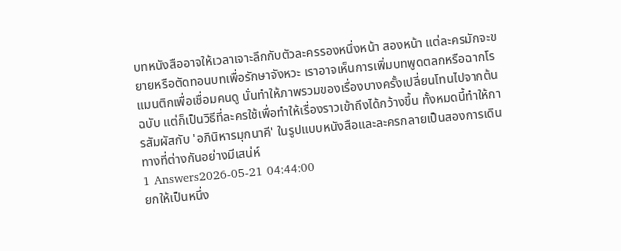บทหนังสืออาจให้เวลาเจาะลึกกับตัวละครรองหนึ่งหน้า สองหน้า แต่ละครมักจะขยายหรือตัดทอนบทเพื่อรักษาจังหวะ เราอาจเห็นการเพิ่มบทพูดตลกหรือฉากโรแมนติกเพื่อเชื่อมคนดู นั่นทำให้ภาพรวมของเรื่องบางครั้งเปลี่ยนโทนไปจากต้นฉบับ แต่ก็เป็นวิธีที่ละครใช้เพื่อทำให้เรื่องราวเข้าถึงได้กว้างขึ้น ทั้งหมดนี้ทำให้การสัมผัสกับ 'อภินิหารมุกนาคี' ในรูปแบบหนังสือและละครกลายเป็นสองการเดินทางที่ต่างกันอย่างมีเสน่ห์
1 Answers2026-05-21 04:44:00
ยกให้เป็นหนึ่ง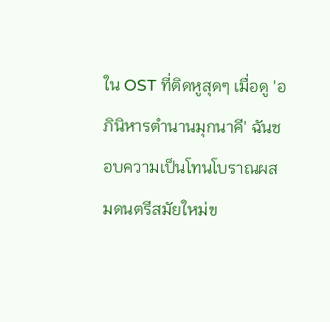ใน OST ที่ติดหูสุดๆ เมื่อดู 'อภินิหารตำนานมุกนาคี' ฉันชอบความเป็นโทนโบราณผสมดนตรีสมัยใหม่ข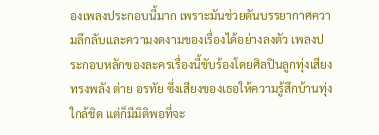องเพลงประกอบนี้มาก เพราะมันช่วยดันบรรยากาศความลึกลับและความงดงามของเรื่องได้อย่างลงตัว เพลงประกอบหลักของละครเรื่องนี้ขับร้องโดยศิลปินลูกทุ่งเสียงทรงพลัง ต่าย อรทัย ซึ่งเสียงของเธอให้ความรู้สึกบ้านทุ่ง ใกล้ชิด แต่ก็มีมิติพอที่จะ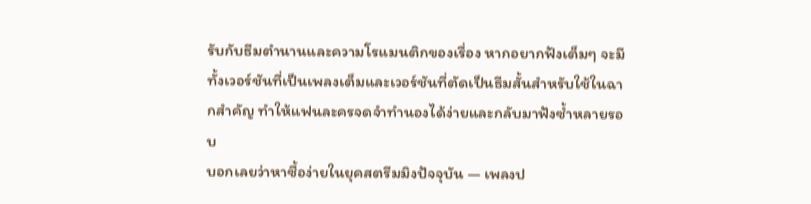รับกับธีมตำนานและความโรแมนติกของเรื่อง หากอยากฟังเต็มๆ จะมีทั้งเวอร์ชันที่เป็นเพลงเต็มและเวอร์ชันที่ตัดเป็นธีมสั้นสำหรับใช้ในฉากสำคัญ ทำให้แฟนละครจดจำทำนองได้ง่ายและกลับมาฟังซ้ำหลายรอบ
บอกเลยว่าหาซื้อง่ายในยุคสตรีมมิงปัจจุบัน — เพลงป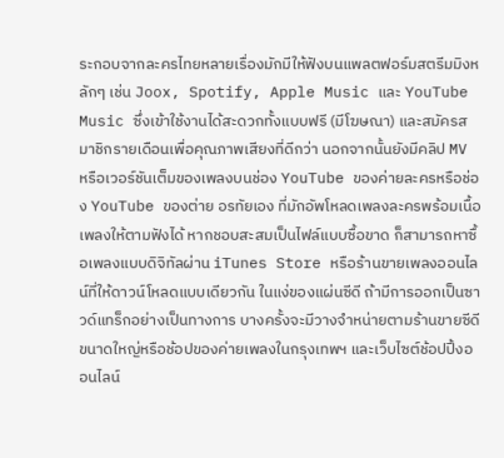ระกอบจากละครไทยหลายเรื่องมักมีให้ฟังบนแพลตฟอร์มสตรีมมิงหลักๆ เช่น Joox, Spotify, Apple Music และ YouTube Music ซึ่งเข้าใช้งานได้สะดวกทั้งแบบฟรี (มีโฆษณา) และสมัครสมาชิกรายเดือนเพื่อคุณภาพเสียงที่ดีกว่า นอกจากนั้นยังมีคลิป MV หรือเวอร์ชันเต็มของเพลงบนช่อง YouTube ของค่ายละครหรือช่อง YouTube ของต่าย อรทัยเอง ที่มักอัพโหลดเพลงละครพร้อมเนื้อเพลงให้ตามฟังได้ หากชอบสะสมเป็นไฟล์แบบซื้อขาด ก็สามารถหาซื้อเพลงแบบดิจิทัลผ่าน iTunes Store หรือร้านขายเพลงออนไลน์ที่ให้ดาวน์โหลดแบบเดียวกัน ในแง่ของแผ่นซีดี ถ้ามีการออกเป็นซาวด์แทร็กอย่างเป็นทางการ บางครั้งจะมีวางจำหน่ายตามร้านขายซีดีขนาดใหญ่หรือช้อปของค่ายเพลงในกรุงเทพฯ และเว็บไซต์ช้อปปิ้งออนไลน์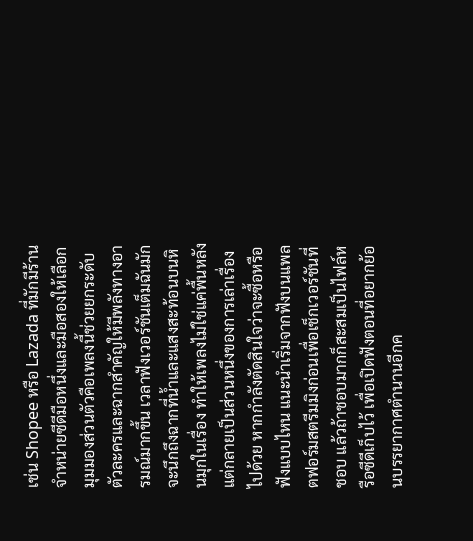เช่น Shopee หรือ Lazada ที่มักมีร้านจำหน่ายซีดีมือหนึ่งและมือสองให้เลือก
มุมมองส่วนตัวคือเพลงนี้ช่วยยกระดับตัวละครและฉากสำคัญให้มีพลังทางอารมณ์มากขึ้น เวลาฟังเวอร์ชันเต็มฉันมักจะนึกถึงฉากที่น้ำและแสงสะท้อนบนหินมุกในเรื่อง ทำให้เพลงไม่ใช่แค่พื้นหลัง แต่กลายเป็นส่วนหนึ่งของการเล่าเรื่องไปด้วย หากกำลังตัดสินใจว่าจะซื้อหรือฟังแบบไหน แนะนำเริ่มจากฟังบนแพลตฟอร์มสตรีมมิงก่อนเพื่อเช็กเวอร์ชันที่ชอบ แล้วถ้าชอบมากก็สะสมเป็นไฟล์หรือซีดีเก็บไว้ เพื่อเปิดฟังตอนที่อยากย้อนบรรยากาศตำนานอีกค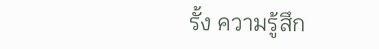รั้ง ความรู้สึก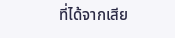ที่ได้จากเสีย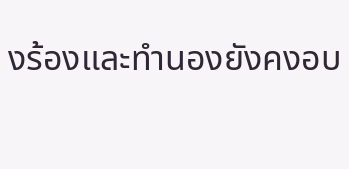งร้องและทำนองยังคงอบ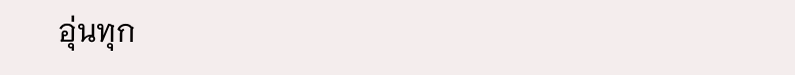อุ่นทุก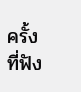ครั้งที่ฟัง